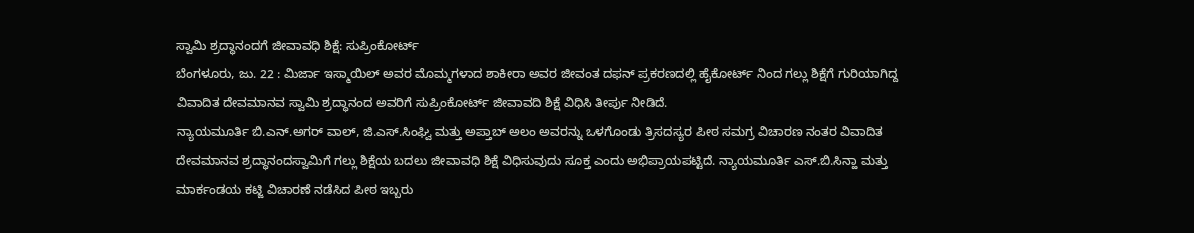ಸ್ವಾಮಿ ಶ್ರದ್ಧಾನಂದಗೆ ಜೀವಾವಧಿ ಶಿಕ್ಷೆ: ಸುಪ್ರಿಂಕೋರ್ಟ್
ಬೆಂಗಳೂರು, ಜು. 22 : ಮಿರ್ಜಾ ಇಸ್ಮಾಯಿಲ್ ಅವರ ಮೊಮ್ಮಗಳಾದ ಶಾಕೀರಾ ಅವರ ಜೀವಂತ ದಫನ್ ಪ್ರಕರಣದಲ್ಲಿ ಹೈಕೋರ್ಟ್ ನಿಂದ ಗಲ್ಲು ಶಿಕ್ಷೆಗೆ ಗುರಿಯಾಗಿದ್ದ ವಿವಾದಿತ ದೇವಮಾನವ ಸ್ವಾಮಿ ಶ್ರದ್ಧಾನಂದ ಅವರಿಗೆ ಸುಪ್ರಿಂಕೋರ್ಟ್ ಜೀವಾವದಿ ಶಿಕ್ಷೆ ವಿಧಿಸಿ ತೀರ್ಪು ನೀಡಿದೆ.
ನ್ಯಾಯಮೂರ್ತಿ ಬಿ.ಎನ್.ಅಗರ್ ವಾಲ್, ಜಿ.ಎಸ್.ಸಿಂಘ್ವಿ ಮತ್ತು ಅಪ್ತಾಬ್ ಅಲಂ ಅವರನ್ನು ಒಳಗೊಂಡು ತ್ರಿಸದಸ್ಯರ ಪೀಠ ಸಮಗ್ರ ವಿಚಾರಣ ನಂತರ ವಿವಾದಿತ ದೇವಮಾನವ ಶ್ರದ್ಧಾನಂದಸ್ವಾಮಿಗೆ ಗಲ್ಲು ಶಿಕ್ಷೆಯ ಬದಲು ಜೀವಾವಧಿ ಶಿಕ್ಷೆ ವಿಧಿಸುವುದು ಸೂಕ್ತ ಎಂದು ಅಭಿಪ್ರಾಯಪಟ್ಟಿದೆ. ನ್ಯಾಯಮೂರ್ತಿ ಎಸ್.ಬಿ.ಸಿನ್ಹಾ ಮತ್ತು ಮಾರ್ಕಂಡಯ ಕಟ್ಜಿ ವಿಚಾರಣೆ ನಡೆಸಿದ ಪೀಠ ಇಬ್ಬರು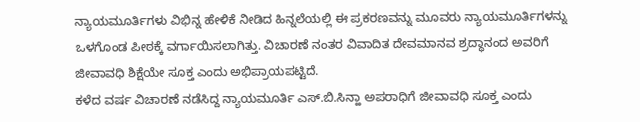ನ್ಯಾಯಮೂರ್ತಿಗಳು ವಿಭಿನ್ನ ಹೇಳಿಕೆ ನೀಡಿದ ಹಿನ್ನಲೆಯಲ್ಲಿ ಈ ಪ್ರಕರಣವನ್ನು ಮೂವರು ನ್ಯಾಯಮೂರ್ತಿಗಳನ್ನು ಒಳಗೊಂಡ ಪೀಠಕ್ಕೆ ವರ್ಗಾಯಿಸಲಾಗಿತ್ತು. ವಿಚಾರಣೆ ನಂತರ ವಿವಾದಿತ ದೇವಮಾನವ ಶ್ರದ್ಧಾನಂದ ಅವರಿಗೆ ಜೀವಾವಧಿ ಶಿಕ್ಷೆಯೇ ಸೂಕ್ತ ಎಂದು ಅಭಿಪ್ರಾಯಪಟ್ಟಿದೆ.
ಕಳೆದ ವರ್ಷ ವಿಚಾರಣೆ ನಡೆಸಿದ್ದ ನ್ಯಾಯಮೂರ್ತಿ ಎಸ್.ಬಿ.ಸಿನ್ಹಾ ಅಪರಾಧಿಗೆ ಜೀವಾವಧಿ ಸೂಕ್ತ ಎಂದು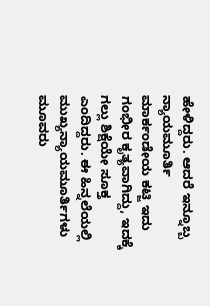ಹೇಳಿದ್ದರು. ಆದರೆ ಇನ್ನೂಬ್ಬ ನ್ಯಾಯಮೂರ್ತಿ ಮಾರ್ಕಂಡೇಯ ಕಟ್ಜಿ ಇದು ಗಂಭೀರ ಕೃತ್ಯವಾಗಿದ್ದು, ಇದಕ್ಕೆ ಗಲ್ಲು ಶಿಕ್ಷೆಯೇ ಸೂಕ್ತ ಎಂದಿದ್ದರು. ಈ ಹಿನ್ನಲೆಯಲ್ಲಿ ಮುಖ್ಯನ್ಯಾಯಮೂರ್ತಿಗಳು ಮೂವರು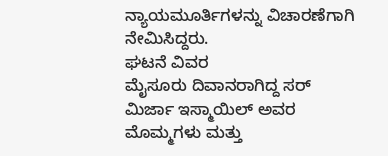ನ್ಯಾಯಮೂರ್ತಿಗಳನ್ನು ವಿಚಾರಣೆಗಾಗಿ ನೇಮಿಸಿದ್ದರು.
ಘಟನೆ ವಿವರ
ಮೈಸೂರು ದಿವಾನರಾಗಿದ್ದ ಸರ್ ಮಿರ್ಜಾ ಇಸ್ಮಾಯಿಲ್ ಅವರ ಮೊಮ್ಮಗಳು ಮತ್ತು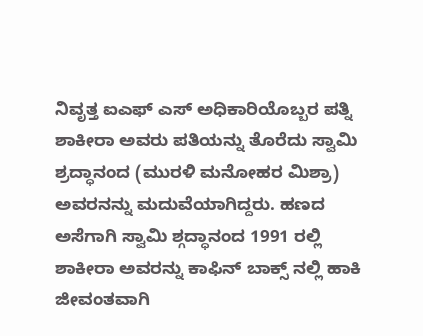ನಿವೃತ್ತ ಐಎಫ್ ಎಸ್ ಅಧಿಕಾರಿಯೊಬ್ಬರ ಪತ್ನಿ ಶಾಕೀರಾ ಅವರು ಪತಿಯನ್ನು ತೊರೆದು ಸ್ವಾಮಿ ಶ್ರದ್ಧಾನಂದ (ಮುರಳಿ ಮನೋಹರ ಮಿಶ್ರಾ) ಅವರನನ್ನು ಮದುವೆಯಾಗಿದ್ದರು. ಹಣದ ಅಸೆಗಾಗಿ ಸ್ವಾಮಿ ಶ್ಗದ್ಧಾನಂದ 1991 ರಲ್ಲಿ ಶಾಕೀರಾ ಅವರನ್ನು ಕಾಫಿನ್ ಬಾಕ್ಸ್ ನಲ್ಲಿ ಹಾಕಿ ಜೀವಂತವಾಗಿ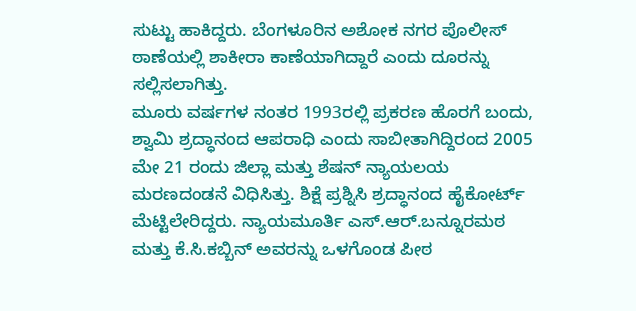ಸುಟ್ಟು ಹಾಕಿದ್ದರು. ಬೆಂಗಳೂರಿನ ಅಶೋಕ ನಗರ ಪೊಲೀಸ್ ಠಾಣೆಯಲ್ಲಿ ಶಾಕೀರಾ ಕಾಣೆಯಾಗಿದ್ದಾರೆ ಎಂದು ದೂರನ್ನು ಸಲ್ಲಿಸಲಾಗಿತ್ತು.
ಮೂರು ವರ್ಷಗಳ ನಂತರ 1993ರಲ್ಲಿ ಪ್ರಕರಣ ಹೊರಗೆ ಬಂದು, ಶ್ವಾಮಿ ಶ್ರದ್ಧಾನಂದ ಆಪರಾಧಿ ಎಂದು ಸಾಬೀತಾಗಿದ್ದಿರಂದ 2005 ಮೇ 21 ರಂದು ಜಿಲ್ಲಾ ಮತ್ತು ಶೆಷನ್ ನ್ಯಾಯಲಯ ಮರಣದಂಡನೆ ವಿಧಿಸಿತ್ತು. ಶಿಕ್ಷೆ ಪ್ರಶ್ನಿಸಿ ಶ್ರದ್ಧಾನಂದ ಹೈಕೋರ್ಟ್ ಮೆಟ್ಟಿಲೇರಿದ್ದರು. ನ್ಯಾಯಮೂರ್ತಿ ಎಸ್.ಆರ್.ಬನ್ನೂರಮಠ ಮತ್ತು ಕೆ.ಸಿ.ಕಬ್ಬಿನ್ ಅವರನ್ನು ಒಳಗೊಂಡ ಪೀಠ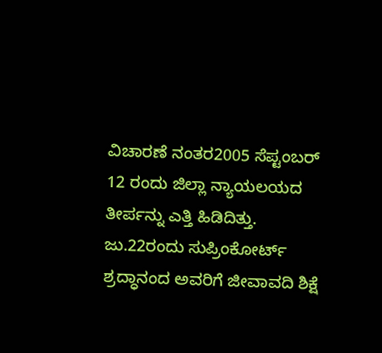ವಿಚಾರಣೆ ನಂತರ2005 ಸೆಪ್ಟಂಬರ್ 12 ರಂದು ಜಿಲ್ಲಾ ನ್ಯಾಯಲಯದ ತೀರ್ಪನ್ನು ಎತ್ತಿ ಹಿಡಿದಿತ್ತು. ಜು.22ರಂದು ಸುಪ್ರಿಂಕೋರ್ಟ್ ಶ್ರದ್ಧಾನಂದ ಅವರಿಗೆ ಜೀವಾವದಿ ಶಿಕ್ಷೆ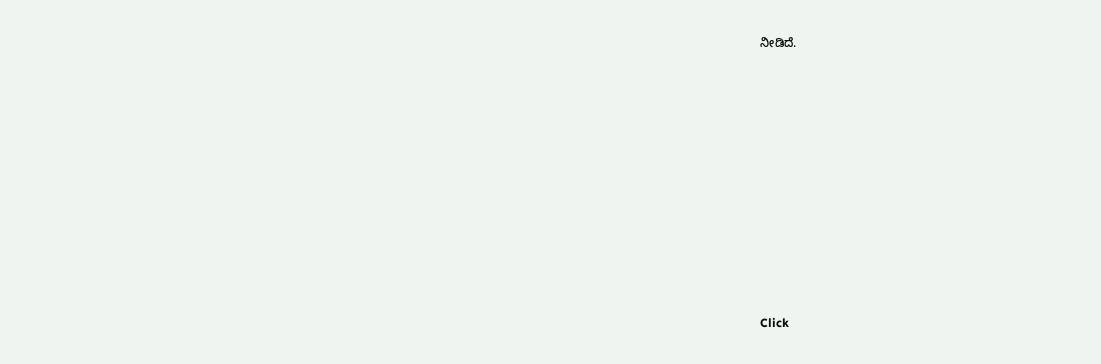ನೀಡಿದೆ.












Click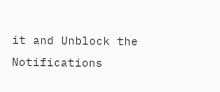it and Unblock the Notifications